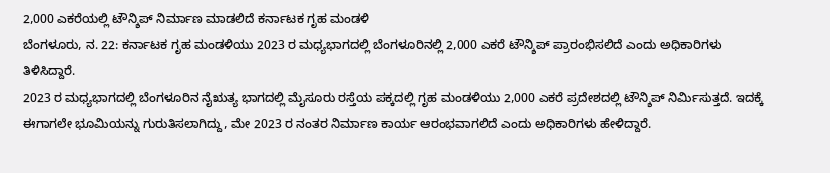2,000 ಎಕರೆಯಲ್ಲಿ ಟೌನ್ಶಿಪ್ ನಿರ್ಮಾಣ ಮಾಡಲಿದೆ ಕರ್ನಾಟಕ ಗೃಹ ಮಂಡಳಿ
ಬೆಂಗಳೂರು, ನ. 22: ಕರ್ನಾಟಕ ಗೃಹ ಮಂಡಳಿಯು 2023 ರ ಮಧ್ಯಭಾಗದಲ್ಲಿ ಬೆಂಗಳೂರಿನಲ್ಲಿ 2,000 ಎಕರೆ ಟೌನ್ಶಿಪ್ ಪ್ರಾರಂಭಿಸಲಿದೆ ಎಂದು ಅಧಿಕಾರಿಗಳು ತಿಳಿಸಿದ್ದಾರೆ.
2023 ರ ಮಧ್ಯಭಾಗದಲ್ಲಿ ಬೆಂಗಳೂರಿನ ನೈಋತ್ಯ ಭಾಗದಲ್ಲಿ ಮೈಸೂರು ರಸ್ತೆಯ ಪಕ್ಕದಲ್ಲಿ ಗೃಹ ಮಂಡಳಿಯು 2,000 ಎಕರೆ ಪ್ರದೇಶದಲ್ಲಿ ಟೌನ್ಶಿಪ್ ನಿರ್ಮಿಸುತ್ತದೆ. ಇದಕ್ಕೆ ಈಗಾಗಲೇ ಭೂಮಿಯನ್ನು ಗುರುತಿಸಲಾಗಿದ್ದು, ಮೇ 2023 ರ ನಂತರ ನಿರ್ಮಾಣ ಕಾರ್ಯ ಆರಂಭವಾಗಲಿದೆ ಎಂದು ಅಧಿಕಾರಿಗಳು ಹೇಳಿದ್ದಾರೆ.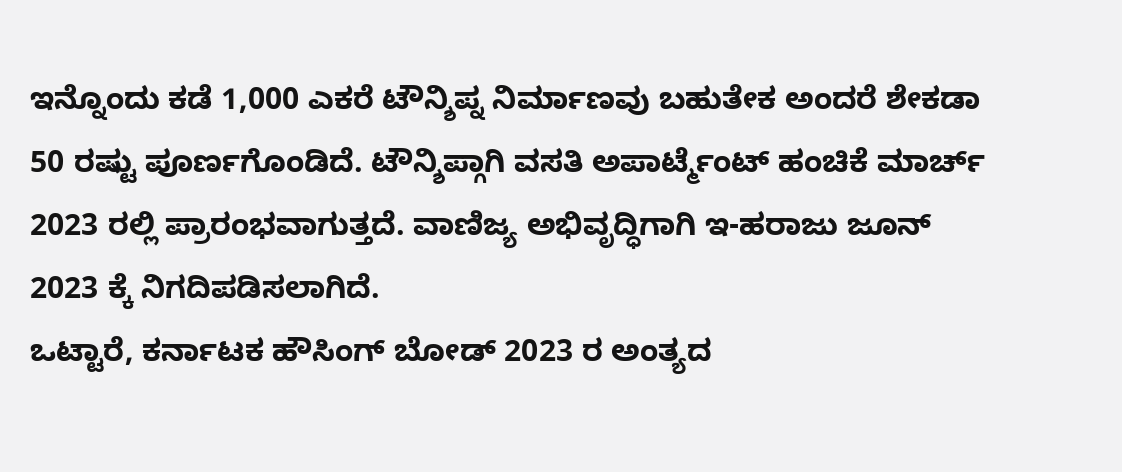ಇನ್ನೊಂದು ಕಡೆ 1,000 ಎಕರೆ ಟೌನ್ಶಿಪ್ನ ನಿರ್ಮಾಣವು ಬಹುತೇಕ ಅಂದರೆ ಶೇಕಡಾ 50 ರಷ್ಟು ಪೂರ್ಣಗೊಂಡಿದೆ. ಟೌನ್ಶಿಪ್ಗಾಗಿ ವಸತಿ ಅಪಾರ್ಟ್ಮೆಂಟ್ ಹಂಚಿಕೆ ಮಾರ್ಚ್ 2023 ರಲ್ಲಿ ಪ್ರಾರಂಭವಾಗುತ್ತದೆ. ವಾಣಿಜ್ಯ ಅಭಿವೃದ್ಧಿಗಾಗಿ ಇ-ಹರಾಜು ಜೂನ್ 2023 ಕ್ಕೆ ನಿಗದಿಪಡಿಸಲಾಗಿದೆ.
ಒಟ್ಟಾರೆ, ಕರ್ನಾಟಕ ಹೌಸಿಂಗ್ ಬೋಡ್ 2023 ರ ಅಂತ್ಯದ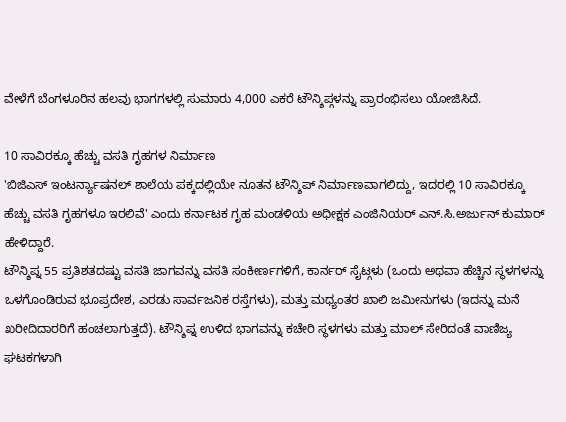ವೇಳೆಗೆ ಬೆಂಗಳೂರಿನ ಹಲವು ಭಾಗಗಳಲ್ಲಿ ಸುಮಾರು 4,000 ಎಕರೆ ಟೌನ್ಶಿಪ್ಗಳನ್ನು ಪ್ರಾರಂಭಿಸಲು ಯೋಜಿಸಿದೆ.

10 ಸಾವಿರಕ್ಕೂ ಹೆಚ್ಚು ವಸತಿ ಗೃಹಗಳ ನಿರ್ಮಾಣ
'ಬಿಜಿಎಸ್ ಇಂಟರ್ನ್ಯಾಷನಲ್ ಶಾಲೆಯ ಪಕ್ಕದಲ್ಲಿಯೇ ನೂತನ ಟೌನ್ಶಿಪ್ ನಿರ್ಮಾಣವಾಗಲಿದ್ದು, ಇದರಲ್ಲಿ 10 ಸಾವಿರಕ್ಕೂ ಹೆಚ್ಚು ವಸತಿ ಗೃಹಗಳೂ ಇರಲಿವೆ' ಎಂದು ಕರ್ನಾಟಕ ಗೃಹ ಮಂಡಳಿಯ ಅಧೀಕ್ಷಕ ಎಂಜಿನಿಯರ್ ಎನ್.ಸಿ.ಅರ್ಜುನ್ ಕುಮಾರ್ ಹೇಳಿದ್ದಾರೆ.
ಟೌನ್ಶಿಪ್ನ 55 ಪ್ರತಿಶತದಷ್ಟು ವಸತಿ ಜಾಗವನ್ನು ವಸತಿ ಸಂಕೀರ್ಣಗಳಿಗೆ, ಕಾರ್ನರ್ ಸೈಟ್ಗಳು (ಒಂದು ಅಥವಾ ಹೆಚ್ಚಿನ ಸ್ಥಳಗಳನ್ನು ಒಳಗೊಂಡಿರುವ ಭೂಪ್ರದೇಶ, ಎರಡು ಸಾರ್ವಜನಿಕ ರಸ್ತೆಗಳು), ಮತ್ತು ಮಧ್ಯಂತರ ಖಾಲಿ ಜಮೀನುಗಳು (ಇದನ್ನು ಮನೆ ಖರೀದಿದಾರರಿಗೆ ಹಂಚಲಾಗುತ್ತದೆ). ಟೌನ್ಶಿಪ್ನ ಉಳಿದ ಭಾಗವನ್ನು ಕಚೇರಿ ಸ್ಥಳಗಳು ಮತ್ತು ಮಾಲ್ ಸೇರಿದಂತೆ ವಾಣಿಜ್ಯ ಘಟಕಗಳಾಗಿ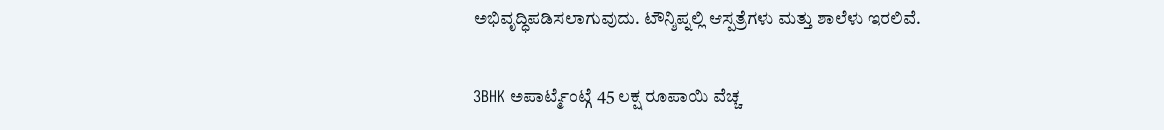ಅಭಿವೃದ್ಧಿಪಡಿಸಲಾಗುವುದು. ಟೌನ್ಶಿಪ್ನಲ್ಲಿ ಆಸ್ಪತ್ರೆಗಳು ಮತ್ತು ಶಾಲೆಳು ಇರಲಿವೆ.

3BHK ಅಪಾರ್ಟ್ಮೆಂಟ್ಗೆ 45 ಲಕ್ಷ ರೂಪಾಯಿ ವೆಚ್ಚ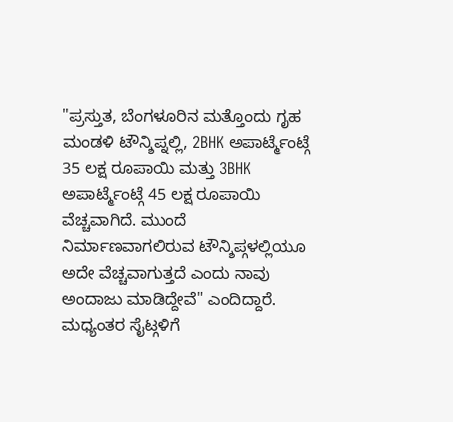"ಪ್ರಸ್ತುತ, ಬೆಂಗಳೂರಿನ ಮತ್ತೊಂದು ಗೃಹ ಮಂಡಳಿ ಟೌನ್ಶಿಪ್ನಲ್ಲಿ, 2BHK ಅಪಾರ್ಟ್ಮೆಂಟ್ಗೆ 35 ಲಕ್ಷ ರೂಪಾಯಿ ಮತ್ತು 3BHK ಅಪಾರ್ಟ್ಮೆಂಟ್ಗೆ 45 ಲಕ್ಷ ರೂಪಾಯಿ ವೆಚ್ಚವಾಗಿದೆ. ಮುಂದೆ ನಿರ್ಮಾಣವಾಗಲಿರುವ ಟೌನ್ಶಿಪ್ಗಳಲ್ಲಿಯೂ ಅದೇ ವೆಚ್ಚವಾಗುತ್ತದೆ ಎಂದು ನಾವು ಅಂದಾಜು ಮಾಡಿದ್ದೇವೆ" ಎಂದಿದ್ದಾರೆ.
ಮಧ್ಯಂತರ ಸೈಟ್ಗಳಿಗೆ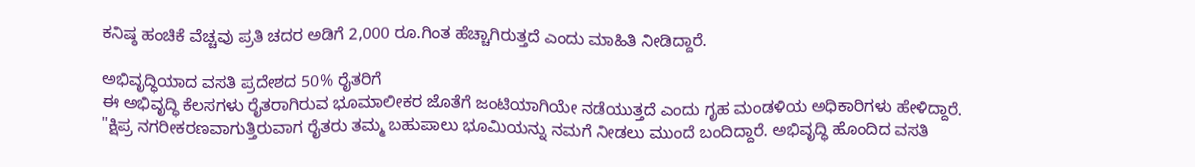ಕನಿಷ್ಠ ಹಂಚಿಕೆ ವೆಚ್ಚವು ಪ್ರತಿ ಚದರ ಅಡಿಗೆ 2,000 ರೂ.ಗಿಂತ ಹೆಚ್ಚಾಗಿರುತ್ತದೆ ಎಂದು ಮಾಹಿತಿ ನೀಡಿದ್ದಾರೆ.

ಅಭಿವೃದ್ಧಿಯಾದ ವಸತಿ ಪ್ರದೇಶದ 50% ರೈತರಿಗೆ
ಈ ಅಭಿವೃದ್ಧಿ ಕೆಲಸಗಳು ರೈತರಾಗಿರುವ ಭೂಮಾಲೀಕರ ಜೊತೆಗೆ ಜಂಟಿಯಾಗಿಯೇ ನಡೆಯುತ್ತದೆ ಎಂದು ಗೃಹ ಮಂಡಳಿಯ ಅಧಿಕಾರಿಗಳು ಹೇಳಿದ್ದಾರೆ.
"ಕ್ಷಿಪ್ರ ನಗರೀಕರಣವಾಗುತ್ತಿರುವಾಗ ರೈತರು ತಮ್ಮ ಬಹುಪಾಲು ಭೂಮಿಯನ್ನು ನಮಗೆ ನೀಡಲು ಮುಂದೆ ಬಂದಿದ್ದಾರೆ. ಅಭಿವೃದ್ಧಿ ಹೊಂದಿದ ವಸತಿ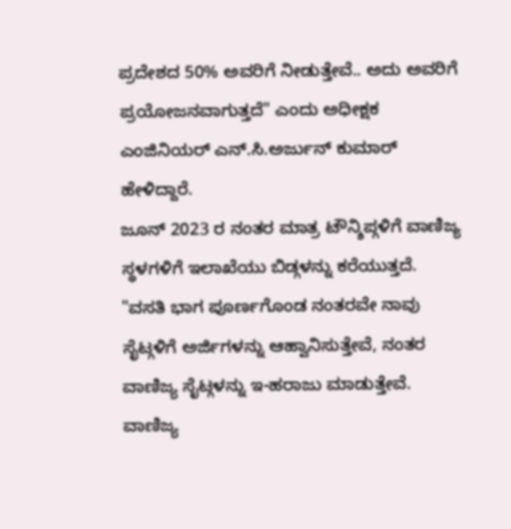ಪ್ರದೇಶದ 50% ಅವರಿಗೆ ನೀಡುತ್ತೇವೆ.. ಅದು ಅವರಿಗೆ ಪ್ರಯೋಜನವಾಗುತ್ತದೆ" ಎಂದು ಅಧೀಕ್ಷಕ ಎಂಜಿನಿಯರ್ ಎನ್.ಸಿ.ಅರ್ಜುನ್ ಕುಮಾರ್ ಹೇಳಿದ್ದಾರೆ.
ಜೂನ್ 2023 ರ ನಂತರ ಮಾತ್ರ ಟೌನ್ಶಿಪ್ಗಳಿಗೆ ವಾಣಿಜ್ಯ ಸ್ಥಳಗಳಿಗೆ ಇಲಾಖೆಯು ಬಿಡ್ಗಳನ್ನು ಕರೆಯುತ್ತದೆ. "ವಸತಿ ಭಾಗ ಪೂರ್ಣಗೊಂಡ ನಂತರವೇ ನಾವು ಸೈಟ್ಗಳಿಗೆ ಅರ್ಜಿಗಳನ್ನು ಆಹ್ವಾನಿಸುತ್ತೇವೆ, ನಂತರ ವಾಣಿಜ್ಯ ಸೈಟ್ಗಳನ್ನು ಇ-ಹರಾಜು ಮಾಡುತ್ತೇವೆ. ವಾಣಿಜ್ಯ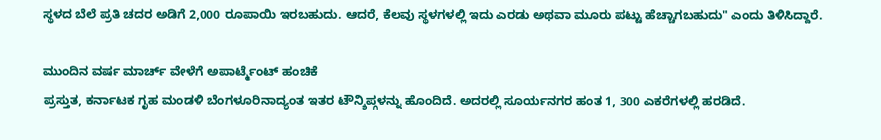ಸ್ಥಳದ ಬೆಲೆ ಪ್ರತಿ ಚದರ ಅಡಿಗೆ 2,000 ರೂಪಾಯಿ ಇರಬಹುದು. ಆದರೆ, ಕೆಲವು ಸ್ಥಳಗಳಲ್ಲಿ ಇದು ಎರಡು ಅಥವಾ ಮೂರು ಪಟ್ಟು ಹೆಚ್ಚಾಗಬಹುದು" ಎಂದು ತಿಳಿಸಿದ್ದಾರೆ.

ಮುಂದಿನ ವರ್ಷ ಮಾರ್ಚ್ ವೇಳೆಗೆ ಅಪಾರ್ಟ್ಮೆಂಟ್ ಹಂಚಿಕೆ
ಪ್ರಸ್ತುತ, ಕರ್ನಾಟಕ ಗೃಹ ಮಂಡಳಿ ಬೆಂಗಳೂರಿನಾದ್ಯಂತ ಇತರ ಟೌನ್ಶಿಪ್ಗಳನ್ನು ಹೊಂದಿದೆ. ಅದರಲ್ಲಿ ಸೂರ್ಯನಗರ ಹಂತ 1, 300 ಎಕರೆಗಳಲ್ಲಿ ಹರಡಿದೆ.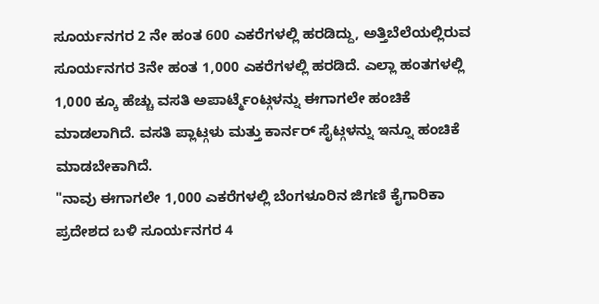ಸೂರ್ಯನಗರ 2 ನೇ ಹಂತ 600 ಎಕರೆಗಳಲ್ಲಿ ಹರಡಿದ್ದು, ಅತ್ತಿಬೆಲೆಯಲ್ಲಿರುವ ಸೂರ್ಯನಗರ 3ನೇ ಹಂತ 1,000 ಎಕರೆಗಳಲ್ಲಿ ಹರಡಿದೆ. ಎಲ್ಲಾ ಹಂತಗಳಲ್ಲಿ 1,000 ಕ್ಕೂ ಹೆಚ್ಚು ವಸತಿ ಅಪಾರ್ಟ್ಮೆಂಟ್ಗಳನ್ನು ಈಗಾಗಲೇ ಹಂಚಿಕೆ ಮಾಡಲಾಗಿದೆ. ವಸತಿ ಪ್ಲಾಟ್ಗಳು ಮತ್ತು ಕಾರ್ನರ್ ಸೈಟ್ಗಳನ್ನು ಇನ್ನೂ ಹಂಚಿಕೆ ಮಾಡಬೇಕಾಗಿದೆ.
"ನಾವು ಈಗಾಗಲೇ 1,000 ಎಕರೆಗಳಲ್ಲಿ ಬೆಂಗಳೂರಿನ ಜಿಗಣಿ ಕೈಗಾರಿಕಾ ಪ್ರದೇಶದ ಬಳಿ ಸೂರ್ಯನಗರ 4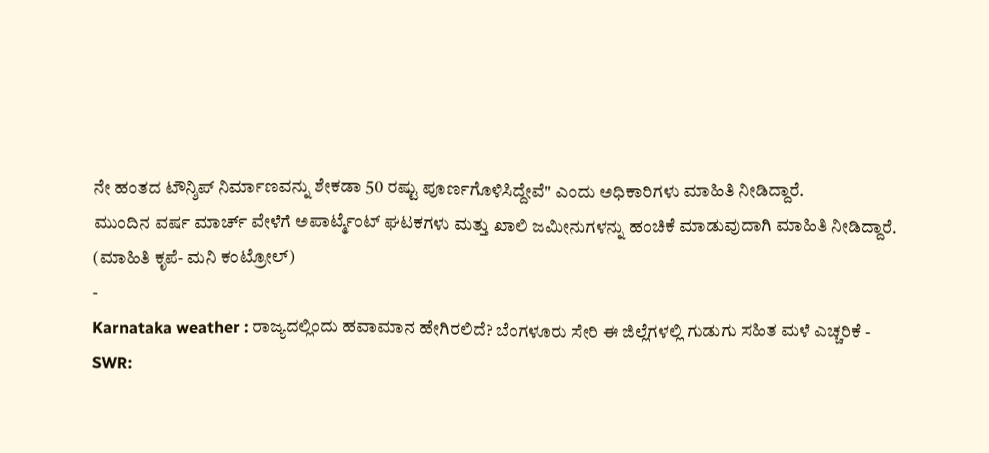ನೇ ಹಂತದ ಟೌನ್ಶಿಪ್ ನಿರ್ಮಾಣವನ್ನು ಶೇಕಡಾ 50 ರಷ್ಟು ಪೂರ್ಣಗೊಳಿಸಿದ್ದೇವೆ" ಎಂದು ಅಧಿಕಾರಿಗಳು ಮಾಹಿತಿ ನೀಡಿದ್ದಾರೆ.
ಮುಂದಿನ ವರ್ಷ ಮಾರ್ಚ್ ವೇಳೆಗೆ ಅಪಾರ್ಟ್ಮೆಂಟ್ ಘಟಕಗಳು ಮತ್ತು ಖಾಲಿ ಜಮೀನುಗಳನ್ನು ಹಂಚಿಕೆ ಮಾಡುವುದಾಗಿ ಮಾಹಿತಿ ನೀಡಿದ್ದಾರೆ.
(ಮಾಹಿತಿ ಕೃಪೆ- ಮನಿ ಕಂಟ್ರೋಲ್)
-
Karnataka weather : ರಾಜ್ಯದಲ್ಲಿಂದು ಹವಾಮಾನ ಹೇಗಿರಲಿದೆ? ಬೆಂಗಳೂರು ಸೇರಿ ಈ ಜಿಲ್ಲೆಗಳಲ್ಲಿ ಗುಡುಗು ಸಹಿತ ಮಳೆ ಎಚ್ಚರಿಕೆ -
SWR: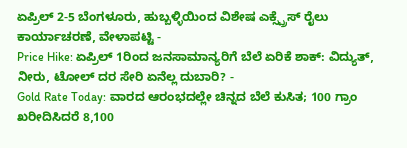ಏಪ್ರಿಲ್ 2-5 ಬೆಂಗಳೂರು, ಹುಬ್ಬಳ್ಳಿಯಿಂದ ವಿಶೇಷ ಎಕ್ಸ್ಪ್ರೆಸ್ ರೈಲು ಕಾರ್ಯಾಚರಣೆ, ವೇಳಾಪಟ್ಟಿ -
Price Hike: ಏಪ್ರಿಲ್ 1ರಿಂದ ಜನಸಾಮಾನ್ಯರಿಗೆ ಬೆಲೆ ಏರಿಕೆ ಶಾಕ್: ವಿದ್ಯುತ್, ನೀರು, ಟೋಲ್ ದರ ಸೇರಿ ಏನೆಲ್ಲ ದುಬಾರಿ? -
Gold Rate Today: ವಾರದ ಆರಂಭದಲ್ಲೇ ಚಿನ್ನದ ಬೆಲೆ ಕುಸಿತ; 100 ಗ್ರಾಂ ಖರೀದಿಸಿದರೆ 8,100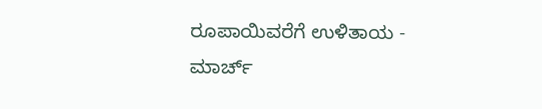ರೂಪಾಯಿವರೆಗೆ ಉಳಿತಾಯ -
ಮಾರ್ಚ್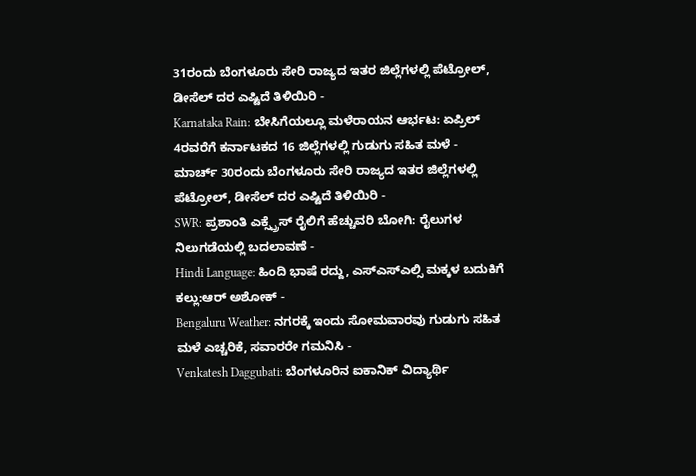31ರಂದು ಬೆಂಗಳೂರು ಸೇರಿ ರಾಜ್ಯದ ಇತರ ಜಿಲ್ಲೆಗಳಲ್ಲಿ ಪೆಟ್ರೋಲ್, ಡೀಸೆಲ್ ದರ ಎಷ್ಟಿದೆ ತಿಳಿಯಿರಿ -
Karnataka Rain: ಬೇಸಿಗೆಯಲ್ಲೂ ಮಳೆರಾಯನ ಆರ್ಭಟ: ಏಪ್ರಿಲ್ 4ರವರೆಗೆ ಕರ್ನಾಟಕದ 16 ಜಿಲ್ಲೆಗಳಲ್ಲಿ ಗುಡುಗು ಸಹಿತ ಮಳೆ -
ಮಾರ್ಚ್ 30ರಂದು ಬೆಂಗಳೂರು ಸೇರಿ ರಾಜ್ಯದ ಇತರ ಜಿಲ್ಲೆಗಳಲ್ಲಿ ಪೆಟ್ರೋಲ್, ಡೀಸೆಲ್ ದರ ಎಷ್ಟಿದೆ ತಿಳಿಯಿರಿ -
SWR: ಪ್ರಶಾಂತಿ ಎಕ್ಸ್ಪ್ರೆಸ್ ರೈಲಿಗೆ ಹೆಚ್ಚುವರಿ ಬೋಗಿ: ರೈಲುಗಳ ನಿಲುಗಡೆಯಲ್ಲಿ ಬದಲಾವಣೆ -
Hindi Language: ಹಿಂದಿ ಭಾಷೆ ರದ್ದು, ಎಸ್ಎಸ್ಎಲ್ಸಿ ಮಕ್ಕಳ ಬದುಕಿಗೆ ಕಲ್ಲು:ಆರ್ ಅಶೋಕ್ -
Bengaluru Weather: ನಗರಕ್ಕೆ ಇಂದು ಸೋಮವಾರವು ಗುಡುಗು ಸಹಿತ ಮಳೆ ಎಚ್ಚರಿಕೆ, ಸವಾರರೇ ಗಮನಿಸಿ -
Venkatesh Daggubati: ಬೆಂಗಳೂರಿನ ಐಕಾನಿಕ್ ವಿದ್ಯಾರ್ಥಿ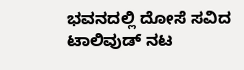ಭವನದಲ್ಲಿ ದೋಸೆ ಸವಿದ ಟಾಲಿವುಡ್ ನಟ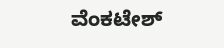ವೆಂಕಟೇಶ್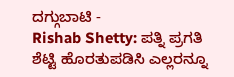ದಗ್ಗುಬಾಟಿ -
Rishab Shetty: ಪತ್ನಿ ಪ್ರಗತಿ ಶೆಟ್ಟಿ ಹೊರತುಪಡಿಸಿ ಎಲ್ಲರನ್ನೂ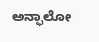ಅನ್ಫಾಲೋ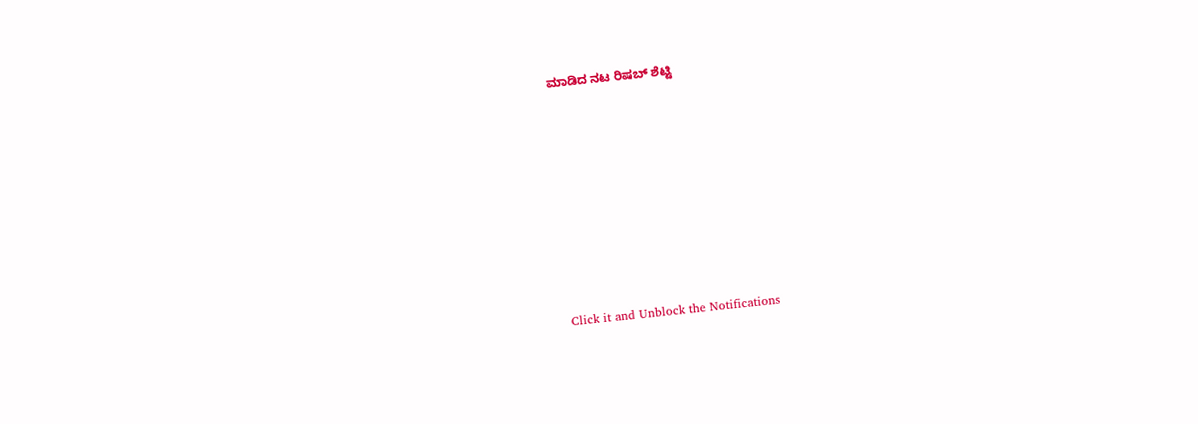ಮಾಡಿದ ನಟ ರಿಷಬ್ ಶೆಟ್ಟಿ












Click it and Unblock the Notifications